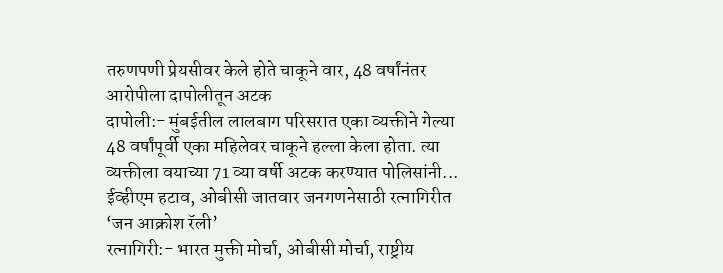तरुणपणी प्रेयसीवर केले होते चाकूने वार, 48 वर्षांनंतर आरोपीला दापोलीतून अटक
दापोली:- मुंबईतील लालबाग परिसरात एका व्यक्तीने गेल्या 48 वर्षांपूर्वी एका महिलेवर चाकूने हल्ला केला होता. त्या व्यक्तीला वयाच्या 71 व्या वर्षी अटक करण्यात पोलिसांनी...
ईव्हीएम हटाव, ओबीसी जातवार जनगणनेसाठी रत्नागिरीत ‘जन आक्रोश रॅली’
रत्नागिरी:- भारत मुक्ती मोर्चा, ओबीसी मोर्चा, राष्ट्रीय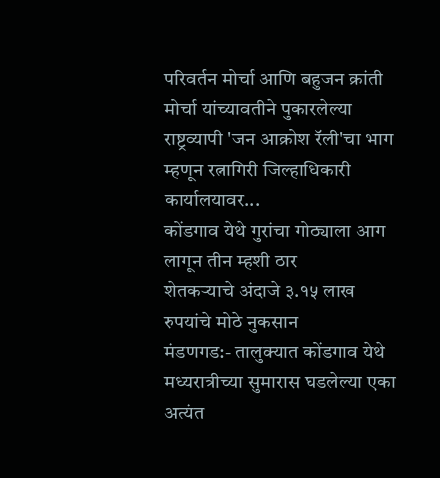परिवर्तन मोर्चा आणि बहुजन क्रांती मोर्चा यांच्यावतीने पुकारलेल्या राष्ट्रव्यापी 'जन आक्रोश रॅली'चा भाग म्हणून रत्नागिरी जिल्हाधिकारी कार्यालयावर...
कोंडगाव येथे गुरांचा गोठ्याला आग लागून तीन म्हशी ठार
शेतकऱ्याचे अंदाजे ३.१५ लाख रुपयांचे मोठे नुकसान
मंडणगड:- तालुक्यात कोंडगाव येथे मध्यरात्रीच्या सुमारास घडलेल्या एका अत्यंत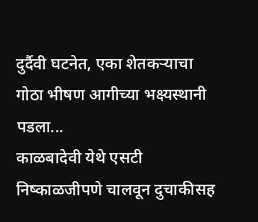दुर्दैवी घटनेत, एका शेतकऱ्याचा गोठा भीषण आगीच्या भक्ष्यस्थानी पडला...
काळबादेवी येथे एसटी निष्काळजीपणे चालवून दुचाकीसह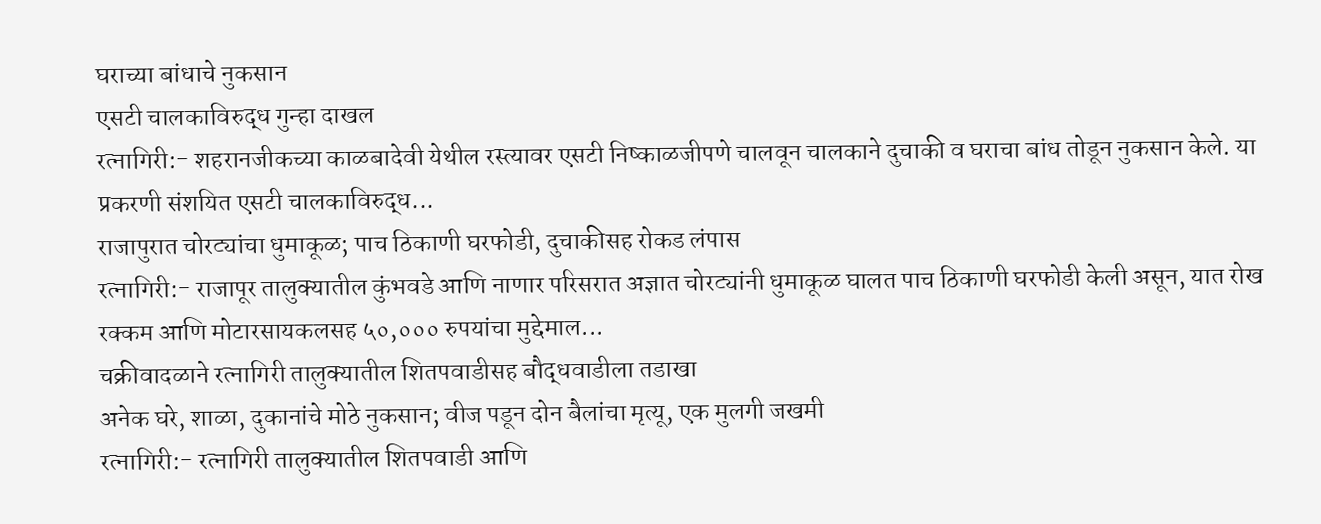घराच्या बांधाचे नुकसान
एसटी चालकाविरुद्ध गुन्हा दाखल
रत्नागिरी:- शहरानजीकच्या काळबादेवी येथील रस्त्यावर एसटी निष्काळजीपणे चालवून चालकाने दुचाकी व घराचा बांध तोडून नुकसान केले. या प्रकरणी संशयित एसटी चालकाविरुद्ध...
राजापुरात चोरट्यांचा धुमाकूळ; पाच ठिकाणी घरफोडी, दुचाकीसह रोकड लंपास
रत्नागिरी:- राजापूर तालुक्यातील कुंभवडे आणि नाणार परिसरात अज्ञात चोरट्यांनी धुमाकूळ घालत पाच ठिकाणी घरफोडी केली असून, यात रोख रक्कम आणि मोटारसायकलसह ५०,००० रुपयांचा मुद्देमाल...
चक्रीवादळाने रत्नागिरी तालुक्यातील शितपवाडीसह बौद्धवाडीला तडाखा
अनेक घरे, शाळा, दुकानांचे मोठे नुकसान; वीज पडून दोन बैलांचा मृत्यू, एक मुलगी जखमी
रत्नागिरी:- रत्नागिरी तालुक्यातील शितपवाडी आणि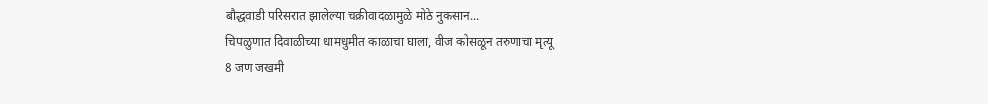बौद्धवाडी परिसरात झालेल्या चक्रीवादळामुळे मोठे नुकसान...
चिपळुणात दिवाळीच्या धामधुमीत काळाचा घाला, वीज कोसळून तरुणाचा मृत्यू
8 जण जखमी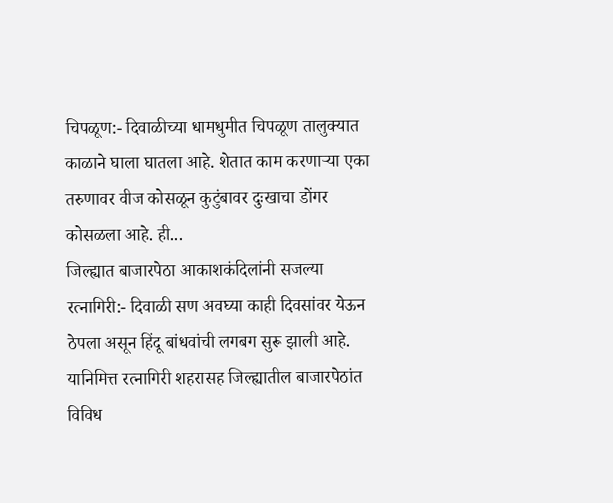चिपळूण:- दिवाळीच्या धामधुमीत चिपळूण तालुक्यात काळाने घाला घातला आहे. शेतात काम करणाऱ्या एका तरुणावर वीज कोसळून कुटुंबावर दुःखाचा डोंगर कोसळला आहे. ही...
जिल्ह्यात बाजारपेठा आकाशकंदिलांनी सजल्या
रत्नागिरी:- दिवाळी सण अवघ्या काही दिवसांवर येऊन ठेपला असून हिंदू बांधवांची लगबग सुरू झाली आहे. यानिमित्त रत्नागिरी शहरासह जिल्ह्यातील बाजारपेठांत विविध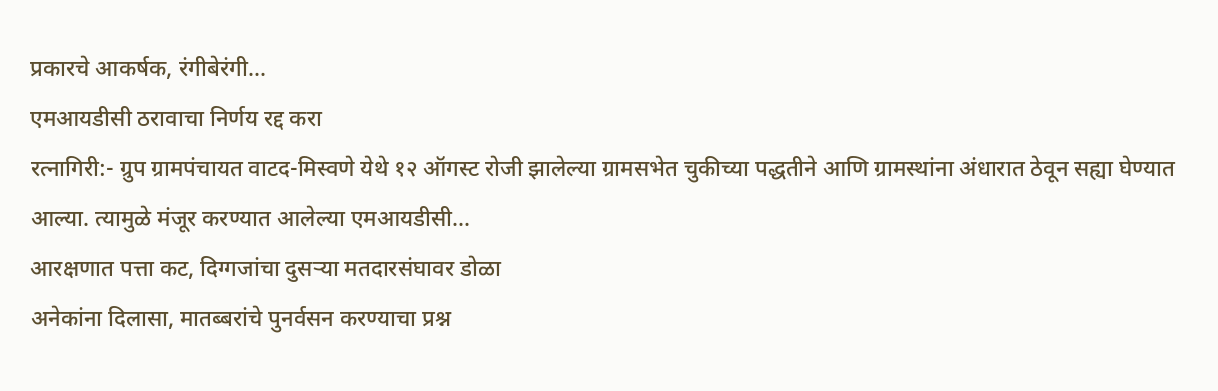प्रकारचे आकर्षक, रंगीबेरंगी...
एमआयडीसी ठरावाचा निर्णय रद्द करा
रत्नागिरी:- ग्रुप ग्रामपंचायत वाटद-मिस्वणे येथे १२ ऑगस्ट रोजी झालेल्या ग्रामसभेत चुकीच्या पद्धतीने आणि ग्रामस्थांना अंधारात ठेवून सह्या घेण्यात आल्या. त्यामुळे मंजूर करण्यात आलेल्या एमआयडीसी...
आरक्षणात पत्ता कट, दिग्गजांचा दुसऱ्या मतदारसंघावर डोळा
अनेकांना दिलासा, मातब्बरांचे पुनर्वसन करण्याचा प्रश्न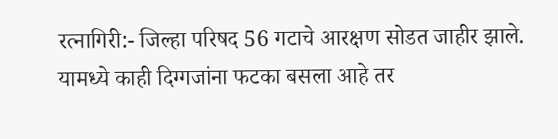रत्नागिरी:- जिल्हा परिषद 56 गटाचे आरक्षण सोडत जाहीर झाले. यामध्ये काही दिग्गजांना फटका बसला आहे तर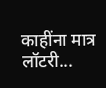काहींना मात्र लॉटरी...